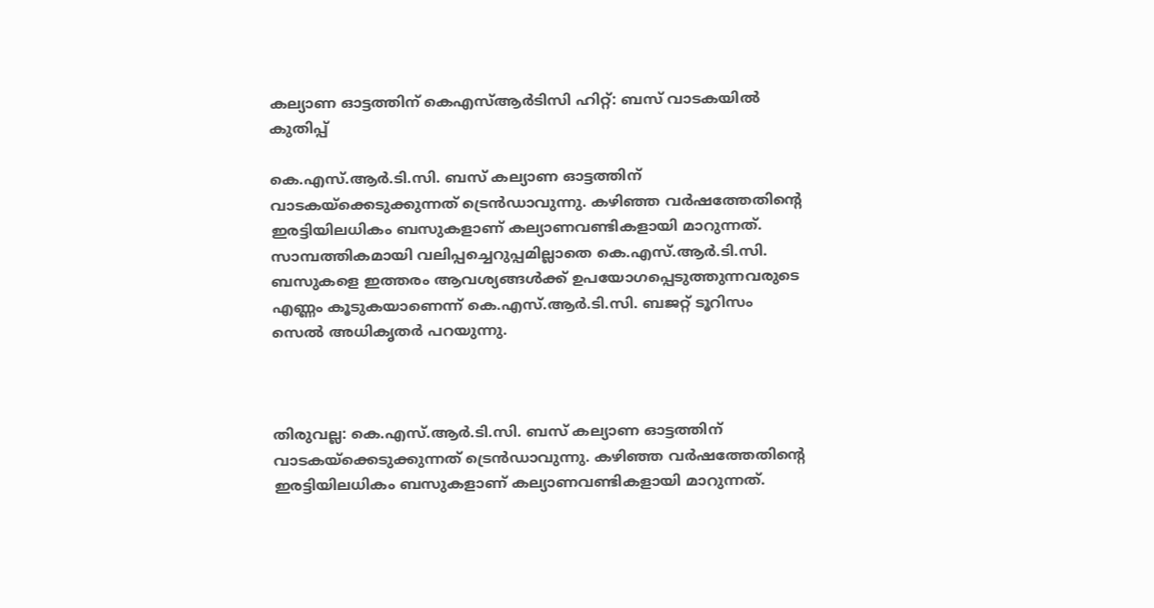കല്യാണ ഓട്ടത്തിന് കെഎസ്ആർടിസി ഹിറ്റ്: ബസ് വാടകയിൽ കുതിപ്പ്

കെ.എസ്.ആർ.ടി.സി. ബസ് കല്യാണ ഓട്ടത്തിന് വാടകയ്ക്കെടുക്കുന്നത് ട്രെൻഡാവുന്നു. കഴിഞ്ഞ വർഷത്തേതിന്റെ ഇരട്ടിയിലധികം ബസുകളാണ് കല്യാണവണ്ടികളായി മാറുന്നത്. സാമ്പത്തികമായി വലിപ്പച്ചെറുപ്പമില്ലാതെ കെ.എസ്.ആർ.ടി.സി. ബസുകളെ ഇത്തരം ആവശ്യങ്ങൾക്ക് ഉപയോഗപ്പെടുത്തുന്നവരുടെ എണ്ണം കൂടുകയാണെന്ന് കെ.എസ്.ആർ.ടി.സി. ബജറ്റ് ടൂറിസം സെൽ അധികൃതർ പറയുന്നു.



തിരുവല്ല: കെ.എസ്.ആർ.ടി.സി. ബസ് കല്യാണ ഓട്ടത്തിന് വാടകയ്ക്കെടുക്കുന്നത് ട്രെൻഡാവുന്നു. കഴിഞ്ഞ വർഷത്തേതിന്റെ ഇരട്ടിയിലധികം ബസുകളാണ് കല്യാണവണ്ടികളായി മാറുന്നത്.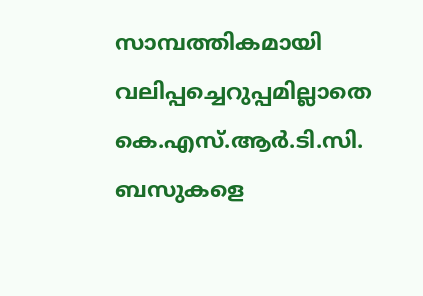സാമ്പത്തികമായി വലിപ്പച്ചെറുപ്പമില്ലാതെ കെ.എസ്.ആർ.ടി.സി. ബസുകളെ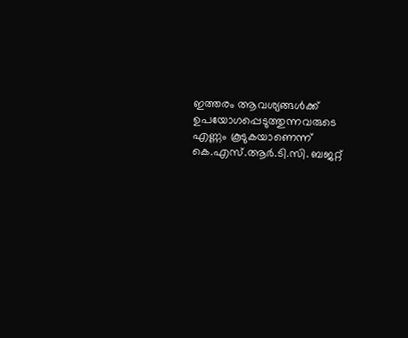ഇത്തരം ആവശ്യങ്ങൾക്ക് ഉപയോഗപ്പെടുത്തുന്നവരുടെ എണ്ണം കൂടുകയാണെന്ന് കെ.എസ്.ആർ.ടി.സി. ബജറ്റ്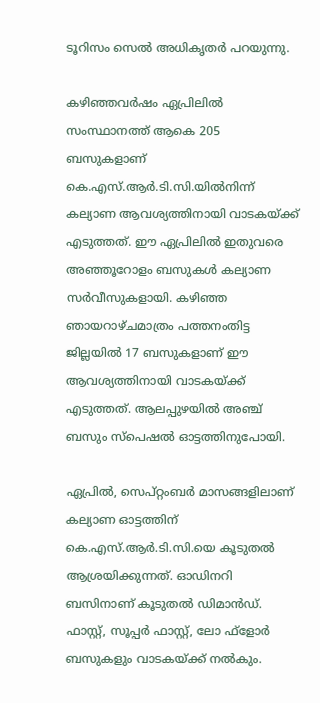ടൂറിസം സെൽ അധികൃതർ പറയുന്നു.

കഴിഞ്ഞവർഷം ഏപ്രിലിൽ സംസ്ഥാനത്ത് ആകെ 205 ബസുകളാണ് കെ.എസ്.ആർ.ടി.സി.യിൽനിന്ന് കല്യാണ ആവശ്യത്തിനായി വാടകയ്ക്ക് എടുത്തത്. ഈ ഏപ്രിലിൽ ഇതുവരെ അഞ്ഞൂറോളം ബസുകൾ കല്യാണ സർവീസുകളായി. കഴിഞ്ഞ ഞായറാഴ്ചമാത്രം പത്തനംതിട്ട ജില്ലയിൽ 17 ബസുകളാണ് ഈ ആവശ്യത്തിനായി വാടകയ്ക്ക് എടുത്തത്. ആലപ്പുഴയിൽ അഞ്ച് ബസും സ്പെഷൽ ഓട്ടത്തിനുപോയി.

ഏപ്രിൽ, സെപ്റ്റംബർ മാസങ്ങളിലാണ് കല്യാണ ഓട്ടത്തിന് കെ.എസ്.ആർ.ടി.സി.യെ കൂടുതൽ ആശ്രയിക്കുന്നത്. ഓഡിനറി ബസിനാണ് കൂടുതൽ ഡിമാൻഡ്. ഫാസ്റ്റ്, സൂപ്പർ ഫാസ്റ്റ്, ലോ ഫ്ളോർ ബസുകളും വാടകയ്ക്ക് നൽകും.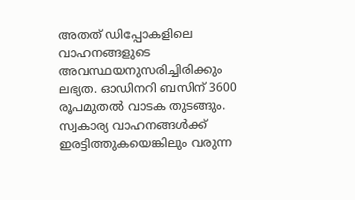അതത് ഡിപ്പോകളിലെ വാഹനങ്ങളുടെ അവസ്ഥയനുസരിച്ചിരിക്കും ലഭ്യത. ഓഡിനറി ബസിന് 3600 രൂപമുതൽ വാടക തുടങ്ങും. സ്വകാര്യ വാഹനങ്ങൾക്ക് ഇരട്ടിത്തുകയെങ്കിലും വരുന്ന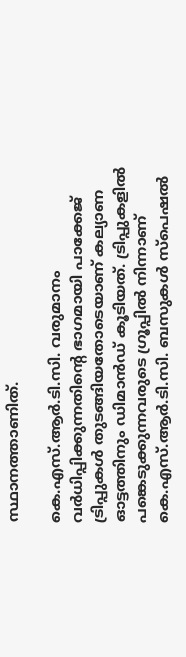സ്ഥാനത്താണിത്.

കെ.എസ്.ആർ.ടി.സി. വരുമാനം വർധിപ്പിക്കുന്നതിന്റെ ഭാഗമായി പാക്കേജ് ട്രിപ്പുകൾ തുടങ്ങിയതോടെയാണ് കല്യാണ ഓട്ടത്തിനും ഡിമാൻഡ് കൂടിയത്. ട്രിപ്പുകളിൽ പങ്കെടുക്കുന്നവരുടെ ഗ്രൂപ്പിൽ നിന്നാണ് കെ.എസ്.ആർ.ടി.സി. ബസുകൾ സ്പെഷൽ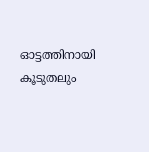ഓട്ടത്തിനായി കൂടുതലും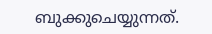ബുക്കുചെയ്യുന്നത്.